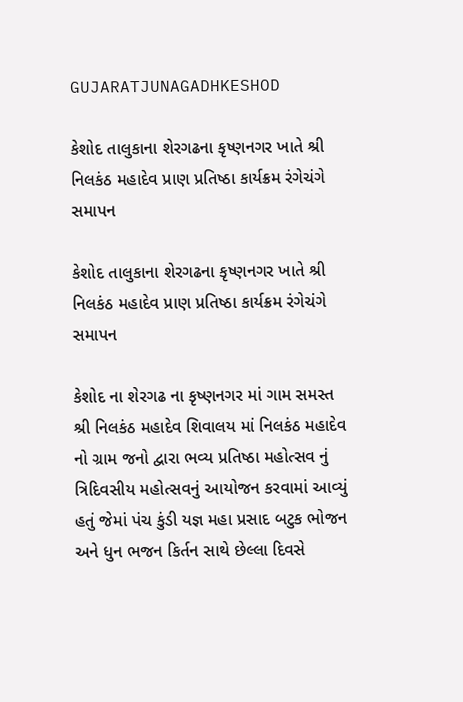GUJARATJUNAGADHKESHOD

કેશોદ તાલુકાના શેરગઢના કૃષ્ણનગર ખાતે શ્રી નિલકંઠ મહાદેવ પ્રાણ પ્રતિષ્ઠા કાર્યક્રમ રંગેચંગે સમાપન

કેશોદ તાલુકાના શેરગઢના કૃષ્ણનગર ખાતે શ્રી નિલકંઠ મહાદેવ પ્રાણ પ્રતિષ્ઠા કાર્યક્રમ રંગેચંગે સમાપન

કેશોદ ના શેરગઢ ના કૃષ્ણનગર માં ગામ સમસ્ત શ્રી નિલકંઠ મહાદેવ શિવાલય માં નિલકંઠ મહાદેવ નો ગ્રામ જનો દ્વારા ભવ્ય પ્રતિષ્ઠા મહોત્સવ નું ત્રિદિવસીય મહોત્સવનું આયોજન કરવામાં આવ્યું હતું જેમાં પંચ કુંડી યજ્ઞ મહા પ્રસાદ બટુક ભોજન અને ધુન ભજન કિર્તન સાથે છેલ્લા દિવસે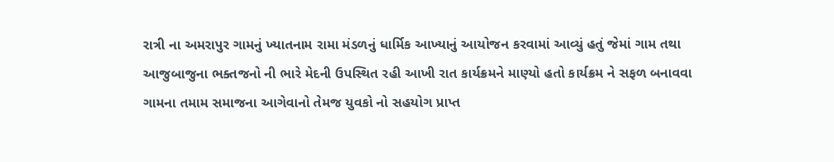રાત્રી ના અમરાપુર ગામનું ખ્યાતનામ રામા મંડળનું ધાર્મિક આખ્યાનું આયોજન કરવામાં આવ્યું હતું જેમાં ગામ તથા આજુબાજુના ભક્તજનો ની ભારે મેદની ઉપસ્થિત રહી આખી રાત કાર્યક્રમને માણ્યો હતો કાર્યક્રમ ને સફળ બનાવવા ગામના તમામ સમાજના આગેવાનો તેમજ યુવકો નો સહયોગ પ્રાપ્ત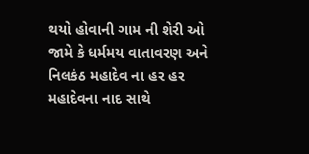થયો હોવાની ગામ ની શેરી ઓ જામે કે ધર્મમય વાતાવરણ અને નિલકંઠ મહાદેવ ના હર હર મહાદેવના નાદ સાથે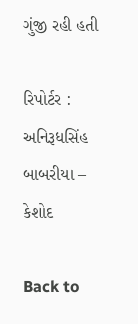ગુંજી રહી હતી

રિપોર્ટર : અનિરૂધસિંહ બાબરીયા – કેશોદ

Back to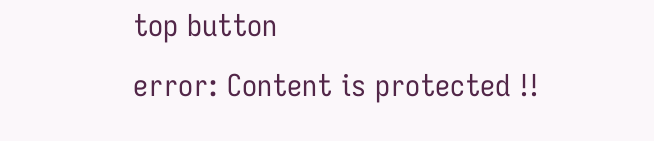top button
error: Content is protected !!